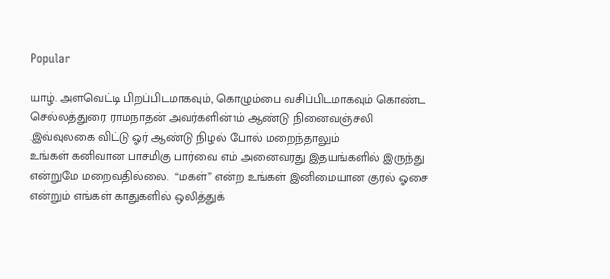Popular

யாழ். அளவெட்டி பிறப்பிடமாகவும், கொழும்பை வசிப்பிடமாகவும் கொண்ட செல்லத்துரை ராமநாதன் அவர்களின்1ம் ஆண்டு நினைவஞ்சலி .இவ்வுலகை விட்டு ஓர் ஆண்டு நிழல் போல் மறைந்தாலும்                   உங்கள் கனிவான பாசமிகு பார்வை எம் அனைவரது இதயங்களில் இருந்து என்றுமே மறைவதில்லை.  “மகள்” என்ற உங்கள் இனிமையான குரல் ஓசை என்றும் எங்கள் காதுகளில் ஒலித்துக்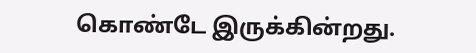கொண்டே இருக்கின்றது.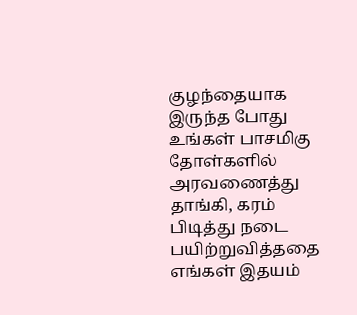குழந்தையாக இருந்த போது உங்கள் பாசமிகு தோள்களில் அரவணைத்து தாங்கி, கரம் பிடித்து நடை பயிற்றுவித்ததை  எங்கள் இதயம்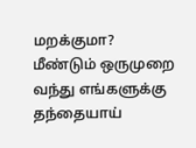மறக்குமா?    மீண்டும் ஒருமுறை வந்து எங்களுக்கு தந்தையாய்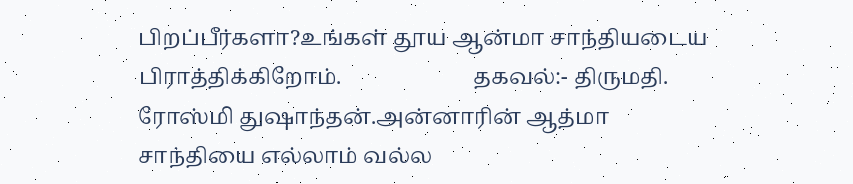பிறப்பீர்களா?உங்கள் தூய ஆன்மா சாந்தியடைய பிராத்திக்கிறோம்.                        தகவல்:- திருமதி. ரோஸ்மி துஷாந்தன்.அன்னாரின் ஆத்மா சாந்தியை எல்லாம் வல்ல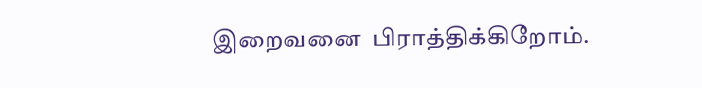இறைவனை  பிராத்திக்கிறோம்.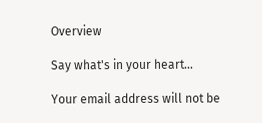Overview

Say what's in your heart...

Your email address will not be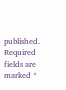published. Required fields are marked *